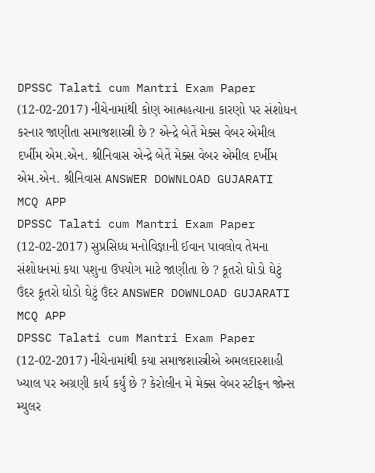DPSSC Talati cum Mantri Exam Paper (12-02-2017) નીચેનામાંથી કોણ આત્મહત્યાના કારણો પર સંશોધન કરનાર જાણીતા સમાજશાસ્ત્રી છે ? એન્દ્રે બેતેં મેક્સ વેબર એમીલ દર્ખીમ એમ.એન. શ્રીનિવાસ એન્દ્રે બેતેં મેક્સ વેબર એમીલ દર્ખીમ એમ.એન. શ્રીનિવાસ ANSWER DOWNLOAD GUJARATI MCQ APP
DPSSC Talati cum Mantri Exam Paper (12-02-2017) સુપ્રસિધ્ધ મનોવિજ્ઞાની ઈવાન પાવલોવ તેમના સંશોધનમાં કયા પશુના ઉપયોગ માટે જાણીતા છે ? કૂતરો ઘોડો ઘેટું ઉંદર કૂતરો ઘોડો ઘેટું ઉંદર ANSWER DOWNLOAD GUJARATI MCQ APP
DPSSC Talati cum Mantri Exam Paper (12-02-2017) નીચેનામાંથી કયા સમાજશાસ્ત્રીએ અમલદારશાહી ખ્યાલ પર અગ્રણી કાર્ય કર્યું છે ? કેરોલીન મે મેક્સ વેબર સ્ટીફન જોન્સ મ્યુલર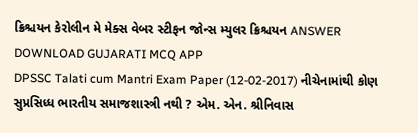ક્રિશ્ચયન કેરોલીન મે મેક્સ વેબર સ્ટીફન જોન્સ મ્યુલર ક્રિશ્ચયન ANSWER DOWNLOAD GUJARATI MCQ APP
DPSSC Talati cum Mantri Exam Paper (12-02-2017) નીચેનામાંથી કોણ સુપ્રસિધ્ધ ભારતીય સમાજશાસ્ત્રી નથી ? એમ. એન. શ્રીનિવાસ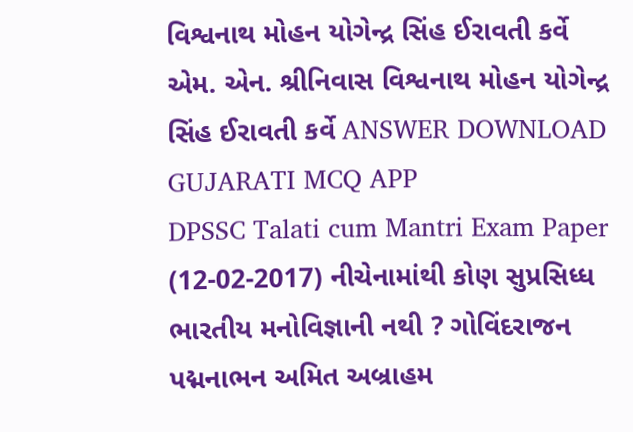વિશ્વનાથ મોહન યોગેન્દ્ર સિંહ ઈરાવતી કર્વે એમ. એન. શ્રીનિવાસ વિશ્વનાથ મોહન યોગેન્દ્ર સિંહ ઈરાવતી કર્વે ANSWER DOWNLOAD GUJARATI MCQ APP
DPSSC Talati cum Mantri Exam Paper (12-02-2017) નીચેનામાંથી કોણ સુપ્રસિધ્ધ ભારતીય મનોવિજ્ઞાની નથી ? ગોવિંદરાજન પદ્મનાભન અમિત અબ્રાહમ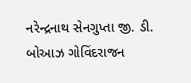નરેન્દ્રનાથ સેનગુપ્તા જી. ડી. બોઆઝ ગોવિંદરાજન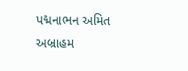પદ્મનાભન અમિત અબ્રાહમ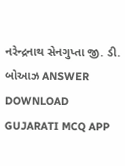નરેન્દ્રનાથ સેનગુપ્તા જી. ડી. બોઆઝ ANSWER DOWNLOAD GUJARATI MCQ APP